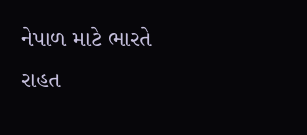નેપાળ માટે ભારતે રાહત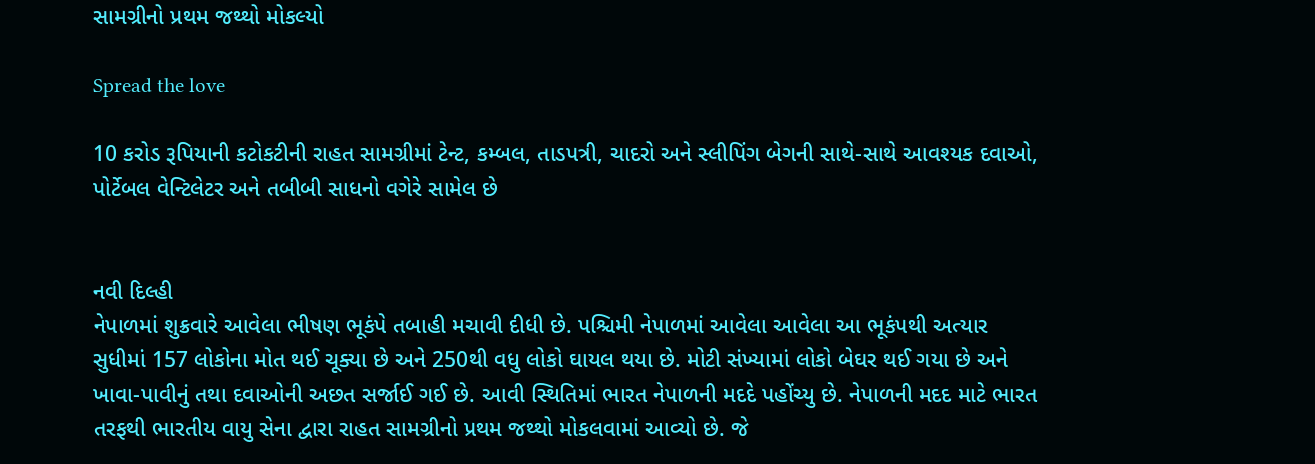સામગ્રીનો પ્રથમ જથ્થો મોકલ્યો

Spread the love

10 કરોડ રૂપિયાની કટોકટીની રાહત સામગ્રીમાં ટેન્ટ, કમ્બલ, તાડપત્રી, ચાદરો અને સ્લીપિંગ બેગની સાથે-સાથે આવશ્યક દવાઓ, પોર્ટેબલ વેન્ટિલેટર અને તબીબી સાધનો વગેરે સામેલ છે


નવી દિલ્હી
નેપાળમાં શુક્રવારે આવેલા ભીષણ ભૂકંપે તબાહી મચાવી દીધી છે. પશ્ચિમી નેપાળમાં આવેલા આવેલા આ ભૂકંપથી અત્યાર સુધીમાં 157 લોકોના મોત થઈ ચૂક્યા છે અને 250થી વધુ લોકો ઘાયલ થયા છે. મોટી સંખ્યામાં લોકો બેઘર થઈ ગયા છે અને ખાવા-પાવીનું તથા દવાઓની અછત સર્જાઈ ગઈ છે. આવી સ્થિતિમાં ભારત નેપાળની મદદે પહોંચ્યુ છે. નેપાળની મદદ માટે ભારત તરફથી ભારતીય વાયુ સેના દ્વારા રાહત સામગ્રીનો પ્રથમ જથ્થો મોકલવામાં આવ્યો છે. જે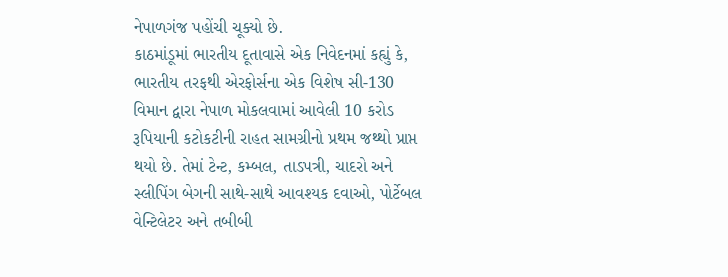નેપાળગંજ પહોંચી ચૂક્યો છે.
કાઠમાંડૂમાં ભારતીય દૂતાવાસે એક નિવેદનમાં કહ્યું કે, ભારતીય તરફથી એરફોર્સના એક વિશેષ સી-130 વિમાન દ્વારા નેપાળ મોકલવામાં આવેલી 10 કરોડ રૂપિયાની કટોકટીની રાહત સામગ્રીનો પ્રથમ જથ્થો પ્રાપ્ત થયો છે. તેમાં ટેન્ટ, કમ્બલ, તાડપત્રી, ચાદરો અને સ્લીપિંગ બેગની સાથે-સાથે આવશ્યક દવાઓ, પોર્ટેબલ વેન્ટિલેટર અને તબીબી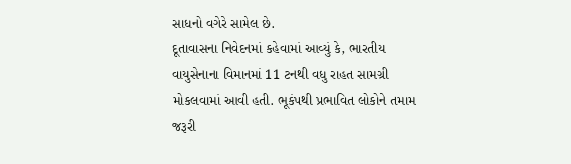સાધનો વગેરે સામેલ છે.
દૂતાવાસના નિવેદનમાં કહેવામાં આવ્યું કે, ભારતીય વાયુસેનાના વિમાનમાં 11 ટનથી વધુ રાહત સામગ્રી મોકલવામાં આવી હતી. ભૂકંપથી પ્રભાવિત લોકોને તમામ જરૂરી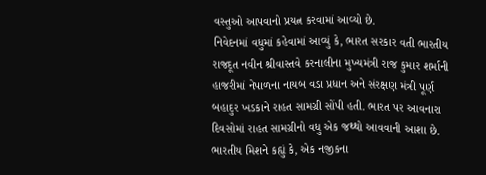વસ્તુઓ આપવાનો પ્રયત્ન કરવામાં આવ્યો છે.
નિવેદનમાં વધુમાં કહેવામાં આવ્યું કે, ભારત સરકાર વતી ભારતીય રાજદૂત નવીન શ્રીવાસ્તવે કરનાલીના મુખ્યમંત્રી રાજ કુમાર શર્માની હાજરીમાં નેપાળના નાયબ વડા પ્રધાન અને સંરક્ષણ મંત્રી પૂર્ણ બહાદુર ખડકાને રાહત સામગ્રી સોંપી હતી. ભારત પર આવનારા દિવસોમાં રાહત સામગ્રીનો વધુ એક જથ્થો આવવાની આશા છે.
ભારતીય મિશને કહ્યું કે, એક નજીકના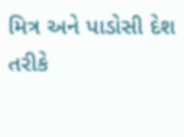મિત્ર અને પાડોસી દેશ તરીકે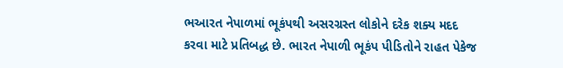ભઆરત નેપાળમાં ભૂકંપથી અસરગ્રસ્ત લોકોને દરેક શક્ય મદદ કરવા માટે પ્રતિબદ્ધ છે. ભારત નેપાળી ભૂકંપ પીડિતોને રાહત પેકેજ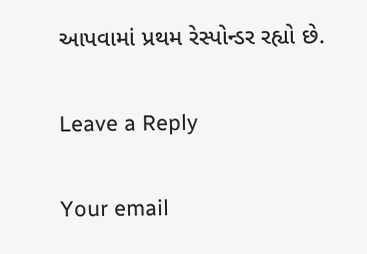આપવામાં પ્રથમ રેસ્પોન્ડર રહ્યો છે.

Leave a Reply

Your email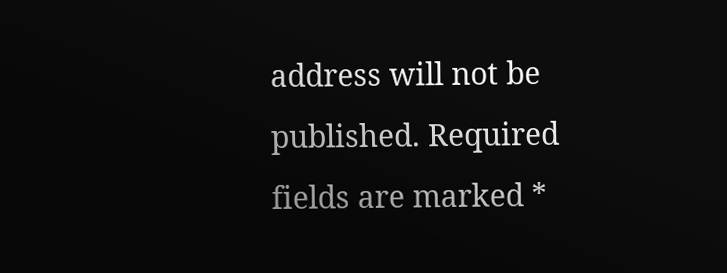address will not be published. Required fields are marked *